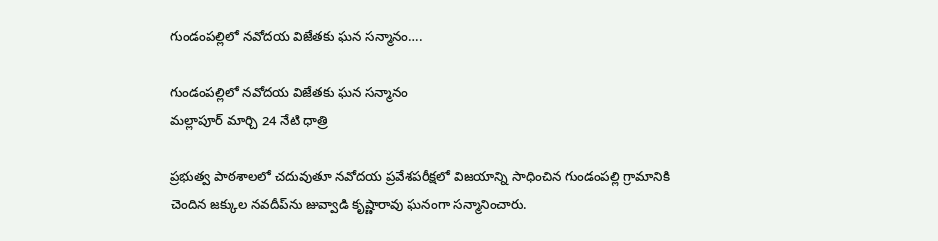గుండంపల్లిలో నవోదయ విజేతకు ఘన సన్మానం….

గుండంపల్లిలో నవోదయ విజేతకు ఘన సన్మానం
మల్లాపూర్ మార్చి 24 నేటి ధాత్రి

ప్రభుత్వ పాఠశాలలో చదువుతూ నవోదయ ప్రవేశపరీక్షలో విజయాన్ని సాధించిన గుండంపల్లి గ్రామానికి చెందిన జక్కుల నవదీప్‌ను జువ్వాడి కృష్ణారావు ఘనంగా సన్మానించారు.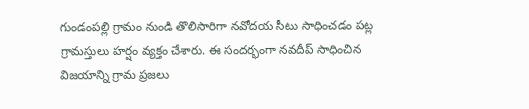గుండంపల్లి గ్రామం నుండి తొలిసారిగా నవోదయ సీటు సాధించడం పట్ల గ్రామస్తులు హర్షం వ్యక్తం చేశారు. ఈ సందర్భంగా నవదీప్ సాధించిన విజయాన్ని గ్రామ ప్రజలు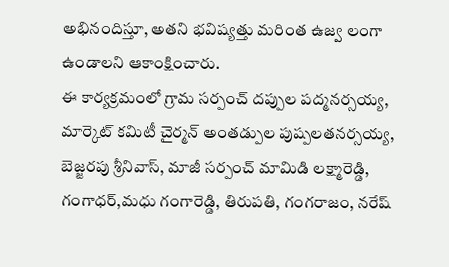అభినందిస్తూ, అతని భవిష్యత్తు మరింత ఉజ్వ లంగా ఉండాలని ఆకాంక్షించారు.
ఈ కార్యక్రమంలో గ్రామ సర్పంచ్ దప్పుల పద్మనర్సయ్య, మార్కెట్ కమిటీ చైర్మన్ అంతడ్పుల పుష్పలతనర్సయ్య, బెజ్జరపు శ్రీనివాస్, మాజీ సర్పంచ్ మామిడి లక్ష్మారెడ్డి, గంగాధర్,మధు గంగారెడ్డి, తిరుపతి, గంగరాజం, నరేష్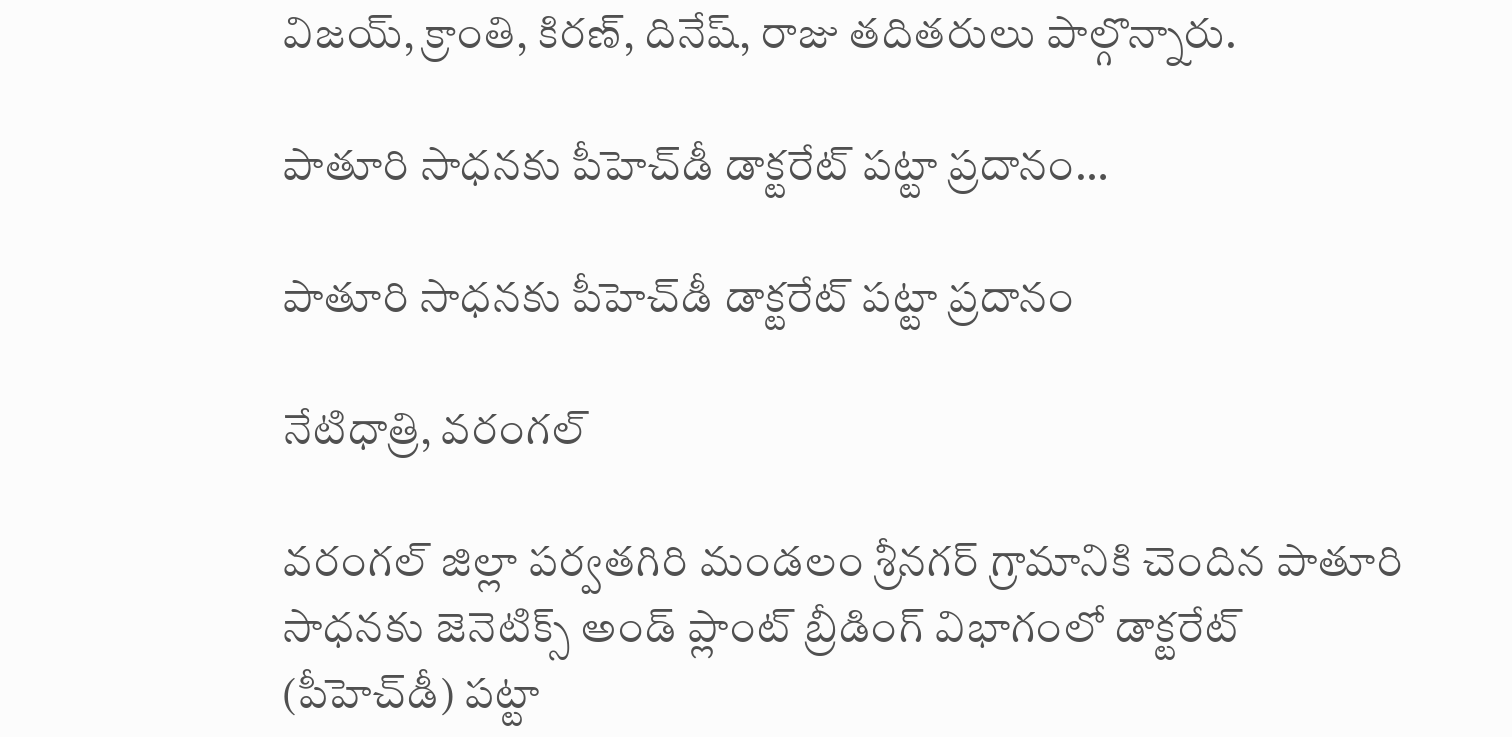విజయ్, క్రాంతి, కిరణ్, దినేష్, రాజు తదితరులు పాల్గొన్నారు.

పాతూరి సాధనకు పీహెచ్‌డీ డాక్టరేట్ పట్టా ప్రదానం…

పాతూరి సాధనకు పీహెచ్‌డీ డాక్టరేట్ పట్టా ప్రదానం

నేటిధాత్రి, వరంగల్

వరంగల్ జిల్లా పర్వతగిరి మండలం శ్రీనగర్ గ్రామానికి చెందిన పాతూరి సాధనకు జెనెటిక్స్ అండ్ ప్లాంట్ బ్రీడింగ్ విభాగంలో డాక్టరేట్ (పీహెచ్‌డీ) పట్టా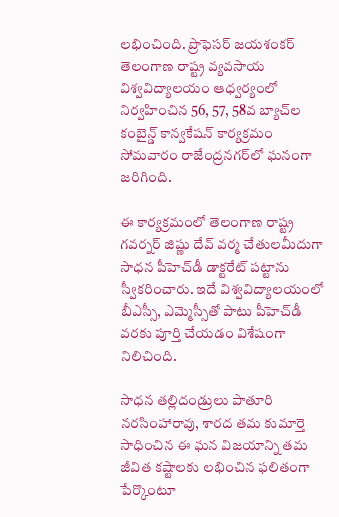లభించింది. ప్రొఫెసర్ జయశంకర్ తెలంగాణ రాష్ట్ర వ్యవసాయ విశ్వవిద్యాలయం ఆధ్వర్యంలో నిర్వహించిన 56, 57, 58వ బ్యాచ్‌ల కంబైన్డ్ కాన్వకేషన్ కార్యక్రమం సోమవారం రాజేంద్రనగర్‌లో ఘనంగా జరిగింది.

ఈ కార్యక్రమంలో తెలంగాణ రాష్ట్ర గవర్నర్ జిష్ణు దేవ్ వర్మ చేతులమీదుగా సాధన పీహెచ్‌డీ డాక్టరేట్ పట్టాను స్వీకరించారు. ఇదే విశ్వవిద్యాలయంలో బీఎస్సీ, ఎమ్మెస్సీతో పాటు పీహెచ్‌డీ వరకు పూర్తి చేయడం విశేషంగా నిలిచింది.

సాధన తల్లిదండ్రులు పాతూరి నరసింహారావు, శారద తమ కుమార్తె సాధించిన ఈ ఘన విజయాన్ని తమ జీవిత కష్టాలకు లభించిన ఫలితంగా పేర్కొంటూ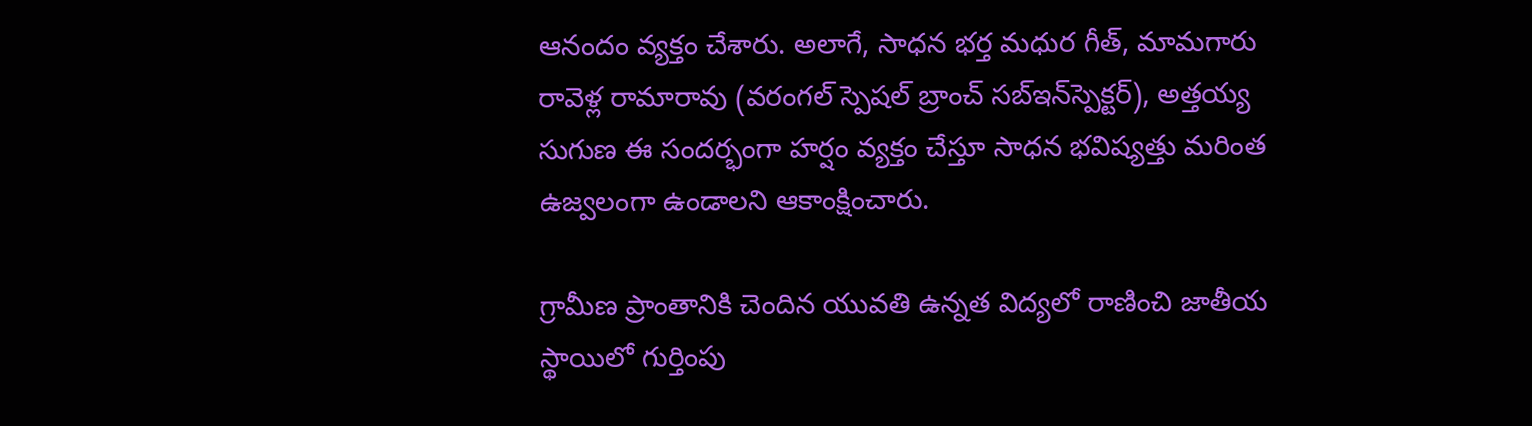ఆనందం వ్యక్తం చేశారు. అలాగే, సాధన భర్త మధుర గీత్, మామగారు రావెళ్ల రామారావు (వరంగల్ స్పెషల్ బ్రాంచ్ సబ్‌ఇన్‌స్పెక్టర్), అత్తయ్య సుగుణ ఈ సందర్భంగా హర్షం వ్యక్తం చేస్తూ సాధన భవిష్యత్తు మరింత ఉజ్వలంగా ఉండాలని ఆకాంక్షించారు.

గ్రామీణ ప్రాంతానికి చెందిన యువతి ఉన్నత విద్యలో రాణించి జాతీయ స్థాయిలో గుర్తింపు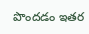పొందడం ఇతర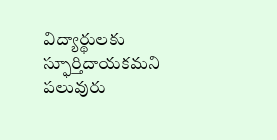విద్యార్థులకు స్ఫూర్తిదాయకమని పలువురు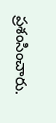ప్రశంసించారు.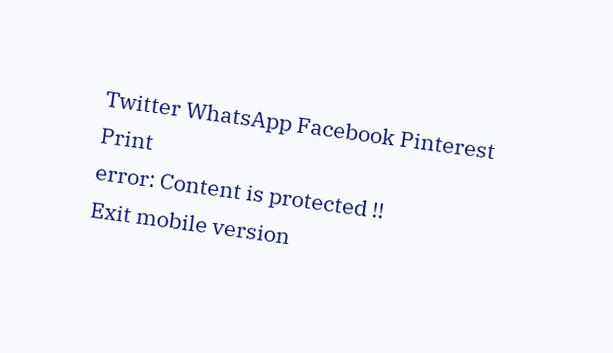Twitter WhatsApp Facebook Pinterest Print
error: Content is protected !!
Exit mobile version